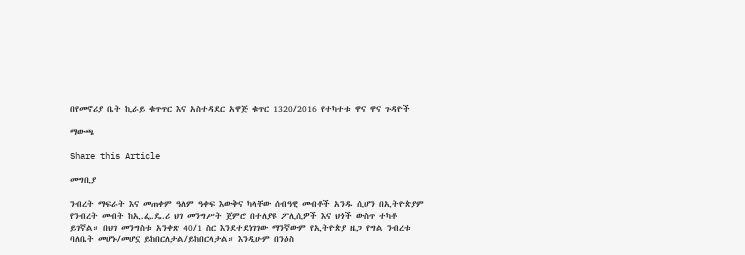በየመኖሪያ ቤት ኪራይ ቁጥጥር እና አስተዳደር አዋጅ ቁጥር 1320/2016 የተካተቱ ዋና ዋና ጉዳዮች

ማውጫ

Share this Article

መግቢያ

ንብረት ማፍራት እና መጠቀም ዓለም ዓቀፍ እውቅና ካላቸው ሰብዓዊ መብቶች አንዱ ሲሆን በኢትዮጵያም የንብረት መብት ከኢ.ፌ.ዴ.ሪ ህገ መንግሥት ጀምሮ በተለያዩ ፖሊሲዎች እና ህጎች ውስጥ ተካቶ ይገኛል። በህገ መንግስቱ አንቀጽ 40/1 ስር እንደተደነገገው ማንኛውም የኢትዮጵያ ዜጋ የግል ንብረቱ ባለቤት መሆኑ/መሆኗ ይከበርለታል/ይከበርላታል። እንዲሁም በንዕስ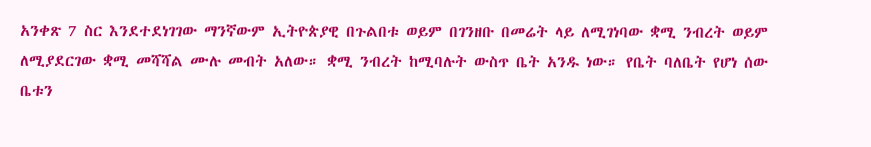አንቀጽ 7 ስር እንደተደነገገው ማንኛውም ኢትዮጵያዊ በጉልበቱ ወይም በገንዘቡ በመሬት ላይ ለሚገነባው ቋሚ ንብረት ወይም ለሚያደርገው ቋሚ መሻሻል ሙሉ መብት አለው። ቋሚ ንብረት ከሚባሉት ውስጥ ቤት አንዱ ነው። የቤት ባለቤት የሆነ ሰው ቤቱን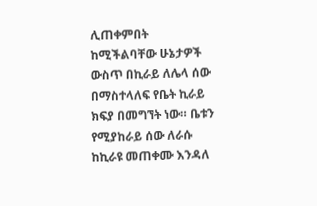ሊጠቀምበት ከሚችልባቸው ሁኔታዎች ውስጥ በኪራይ ለሌላ ሰው በማስተላለፍ የቤት ኪራይ ክፍያ በመግኘት ነው። ቤቱን የሚያከራይ ሰው ለራሱ ከኪራዩ መጠቀሙ እንዳለ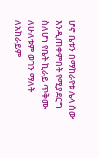ሆኖ ቤቱን በማከራየቱ ሌላ ሰው እንዲጠቀምበት የሚያደርግ ስለሆነ የቤት ኪራይ ጥቅሙ ለሁለቱም ወገን ማለት ለአከራይም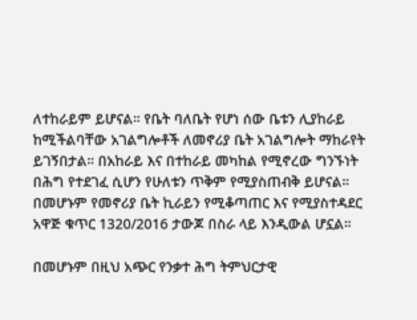ለተከራይም ይሆናል። የቤት ባለቤት የሆነ ሰው ቤቱን ሊያከራይ ከሚችልባቸው አገልግሎቶች ለመኖሪያ ቤት አገልግሎት ማከራየት ይገኝበታል። በአከራይ እና በተከራይ መካከል የሚኖረው ግንኙነት በሕግ የተደገፈ ሲሆን የሁለቱን ጥቅም የሚያስጠብቅ ይሆናል። በመሆኑም የመኖሪያ ቤት ኪራይን የሚቆጣጠር እና የሚያስተዳደር አዋጅ ቁጥር 1320/2016 ታውጆ በስራ ላይ እንዲውል ሆኗል።

በመሆኑም በዚህ አጭር የንቃተ ሕግ ትምህርታዊ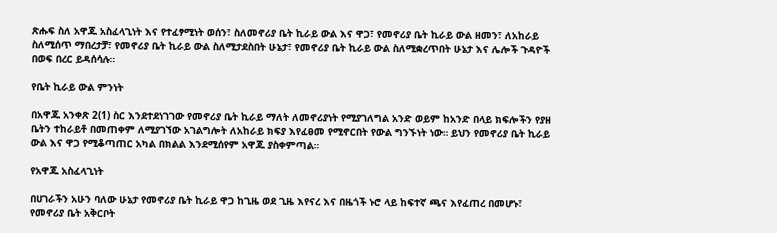ጽሑፍ ስለ አዋጁ አስፈላጊነት እና የተፈፃሚነት ወሰን፣ ስለመኖሪያ ቤት ኪራይ ውል እና ዋጋ፣ የመኖሪያ ቤት ኪራይ ውል ዘመን፣ ለአከራይ ስለሚሰጥ ማበረታቻ፣ የመኖሪያ ቤት ኪራይ ውል ስለሚታደስበት ሁኔታ፣ የመኖሪያ ቤት ኪራይ ውል ስለሚቋረጥበት ሁኔታ እና ሌሎች ጉዳዮች በወፍ በረር ይዳሰሳሉ።

የቤት ኪራይ ውል ምንነት

በአዋጁ አንቀጽ 2(1) ስር እንደተደነገገው የመኖሪያ ቤት ኪራይ ማለት ለመኖሪያነት የሚያገለግል አንድ ወይም ከአንድ በላይ ክፍሎችን የያዘ ቤትን ተከራይቶ በመጠቀም ለሚያገኘው አገልግሎት ለአከራይ ክፍያ እየፈፀመ የሚኖርበት የውል ግንኙነት ነው። ይህን የመኖሪያ ቤት ኪራይ ውል እና ዋጋ የሚቆጣጠር አካል በክልል እንደሚሰየም አዋጁ ያስቀምጣል።

የአዋጁ አስፈላጊነት

በሀገራችን አሁን ባለው ሁኔታ የመኖሪያ ቤት ኪራይ ዋጋ ከጊዜ ወደ ጊዜ እየናረ እና በዜጎች ኑሮ ላይ ከፍተኛ ጫና እየፈጠረ በመሆኑ፣ የመኖሪያ ቤት አቅርቦት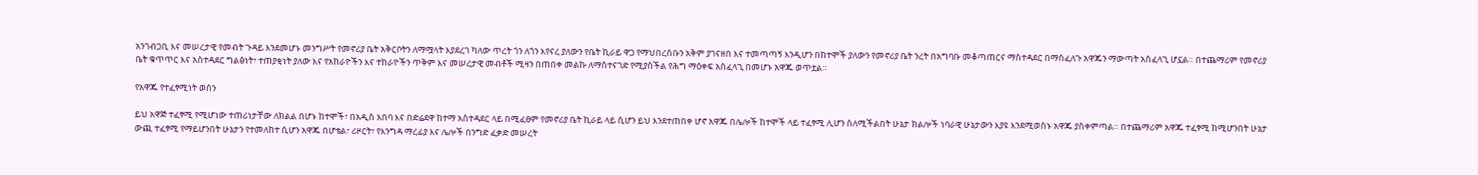አንገብጋቢ እና መሠረታዊ የመብት ጉዳይ እንደመሆኑ መንግሥት የመኖሪያ ቤት አቅርቦትን ለማሟላት እያደረገ ካለው ጥረት ጎን ለጎን እየናረ ያለውን የቤት ኪራይ ዋጋ የማህበረሰቡን አቅም ያገናዘበ እና ተመጣጣኝ እንዲሆን በከተሞች ያለውን የመኖሪያ ቤት ንረት በአግባቡ መቆጣጠርና ማስተዳደር በማስፈለጉ አዋጁን ማውጣት አስፈላጊ ሆኗል። በተጨማሪም የመኖሪያ ቤት ቁጥጥር እና አስተዳደር ግልፅነት፣ ተጠያቂነት ያለው እና የአከራዮችን እና ተከራዮችን ጥቅም እና መሠረታዊ መብቶች ሚዛን በጠበቀ መልኩ ለማስተናገድ የሚያስችል የሕግ ማዕቀፍ አስፈላጊ በመሆኑ አዋጁ ወጥቷል።

የአዋጁ የተፈፃሚነት ወሰን

ይህ አዋጅ ተፈፃሚ የሚሆነው ተጠሪነታቸው ለክልል በሆኑ ከተሞች፣ በአዲስ አበባ እና በድሬደዋ ከተማ አስተዳደር ላይ በሚፈፀም የመኖሪያ ቤት ኪራይ ላይ ሲሆን ይህ እንደተጠበቀ ሆኖ አዋጁ በሌሎች ከተሞች ላይ ተፈፃሚ ሊሆን ስለሚችልበት ሁኔታ ክልሎች ነባራዊ ሁኔታውን እያዩ እንደሚወስኑ አዋጁ ያስቀምጣል። በተጨማሪም አዋጁ ተፈፃሚ ከሚሆንበት ሁኔታ ውጪ ተፈፃሚ የማይሆንበት ሁኔታን የተመለከተ ሲሆን አዋጁ በሆቴል፣ ሪዞርት፣ የእንግዳ ማረፊያ እና ሌሎች በንግድ ፈቃድ መሠረት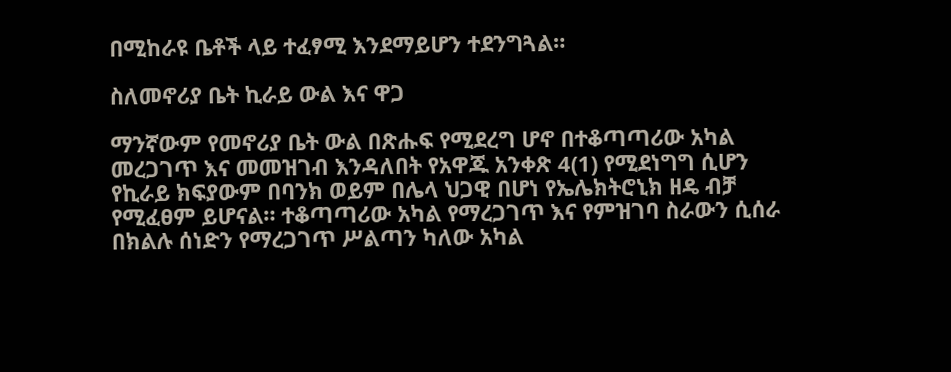በሚከራዩ ቤቶች ላይ ተፈፃሚ እንደማይሆን ተደንግጓል።

ስለመኖሪያ ቤት ኪራይ ውል እና ዋጋ

ማንኛውም የመኖሪያ ቤት ውል በጽሑፍ የሚደረግ ሆኖ በተቆጣጣሪው አካል መረጋገጥ እና መመዝገብ እንዳለበት የአዋጁ አንቀጽ 4(1) የሚደነግግ ሲሆን የኪራይ ክፍያውም በባንክ ወይም በሌላ ህጋዊ በሆነ የኤሌክትሮኒክ ዘዴ ብቻ የሚፈፀም ይሆናል። ተቆጣጣሪው አካል የማረጋገጥ እና የምዝገባ ስራውን ሲሰራ በክልሉ ሰነድን የማረጋገጥ ሥልጣን ካለው አካል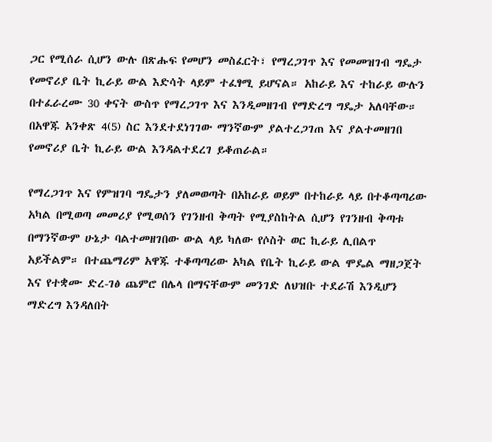ጋር የሚሰራ ሲሆን ውሉ በጽሑፍ የመሆን መስፈርት፣ የማረጋገጥ እና የመመዝገብ ግዴታ የመኖሪያ ቤት ኪራይ ውል እድሳት ላይም ተፈፃሚ ይሆናል። አከራይ እና ተከራይ ውሉን በተፈራረሙ 30 ቀናት ውስጥ የማረጋገጥ እና እንዲመዘገብ የማድረግ ግዴታ አለባቸው። በአዋጁ አንቀጽ 4(5) ስር እንደተደነገገው ማንኛውም ያልተረጋገጠ እና ያልተመዘገበ የመኖሪያ ቤት ኪራይ ውል እንዳልተደረገ ይቆጠራል።

የማረጋገጥ እና የምዝገባ ግዴታን ያለመወጣት በአከራይ ወይም በተከራይ ላይ በተቆጣጣሪው አካል በሚወጣ መመሪያ የሚወሰን የገንዘብ ቅጣት የሚያስከትል ሲሆን የገንዘብ ቅጣቱ በማንኛውም ሁኔታ ባልተመዘገበው ውል ላይ ካለው የሶስት ወር ኪራይ ሊበልጥ አይችልም። በተጨማሪም አዋጁ ተቆጣጣሪው አካል የቤት ኪራይ ውል ሞዴል ማዘጋጀት እና የተቋሙ ድረ-ገፅ ጨምሮ በሌላ በማናቸውም መንገድ ለህዝቡ ተደራሽ እንዲሆን ማድረግ እንዳለበት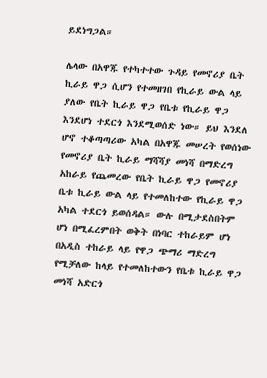ይደነግጋል።

ሌላው በአዋጁ የተካተተው ጉዳይ የመኖሪያ ቤት ኪራይ ዋጋ ሲሆን የተመዘገበ የኪራይ ውል ላይ ያለው የቤት ኪራይ ዋጋ የቤቱ የኪራይ ዋጋ እንደሆነ ተደርጎ እንደሚወሰድ ነው። ይህ እንደለ ሆኖ ተቆጣጣሪው አካል በአዋጁ መሠረት የወሰነው የመኖሪያ ቤት ኪራይ ማሻሻያ መነሻ በማድረግ አከራይ የጨመረው የቤት ኪራይ ዋጋ የመኖሪያ ቤቱ ኪራይ ውል ላይ የተመለከተው የኪራይ ዋጋ አካል ተደርጎ ይወሰዳል። ውሉ በሚታደስበትም ሆነ በሚፈረምበት ወቅት በነባር ተከራይም ሆነ በአዲስ ተከራይ ላይ የዋጋ ጭማሪ ማድረግ የሚቻለው ከላይ የተመለከተውን የቤቱ ኪራይ ዋጋ መነሻ አድርጎ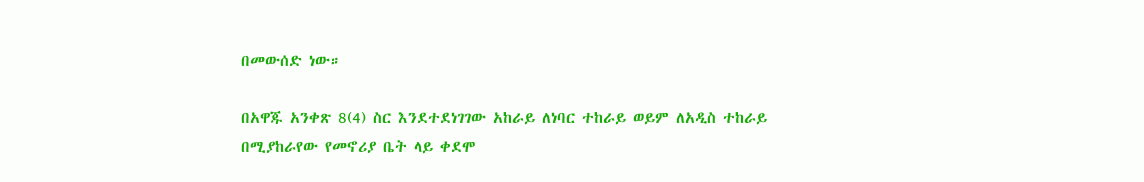በመውሰድ ነው።

በአዋጁ አንቀጽ 8(4) ስር እንደተደነገገው አከራይ ለነባር ተከራይ ወይም ለአዲስ ተከራይ በሚያከራየው የመኖሪያ ቤት ላይ ቀደሞ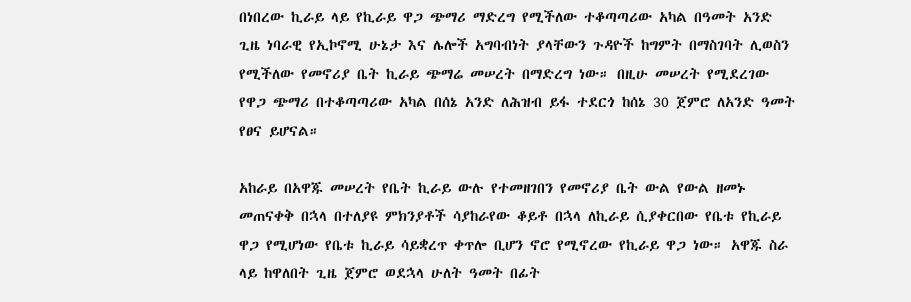በነበረው ኪራይ ላይ የኪራይ ዋጋ ጭማሪ ማድረግ የሚችለው ተቆጣጣሪው አካል በዓመት አንድ ጊዜ ነባራዊ የኢኮኖሚ ሁኔታ እና ሌሎች አግባብነት ያላቸውን ጉዳዮች ከግምት በማስገባት ሊወስን የሚችለው የመኖሪያ ቤት ኪራይ ጭማሬ መሠረት በማድረግ ነው። በዚሁ መሠረት የሚደረገው የዋጋ ጭማሪ በተቆጣጣሪው አካል በሰኔ አንድ ለሕዝብ ይፋ ተደርጎ ከሰኔ 30 ጀምሮ ለአንድ ዓመት የፀና ይሆናል።

አከራይ በአዋጁ መሠረት የቤት ኪራይ ውሉ የተመዘገበን የመኖሪያ ቤት ውል የውል ዘመኑ መጠናቀቅ በኋላ በተለያዩ ምክንያቶች ሳያከራየው ቆይቶ በኋላ ለኪራይ ሲያቀርበው የቤቱ የኪራይ ዋጋ የሚሆነው የቤቱ ኪራይ ሳይቋረጥ ቀጥሎ ቢሆን ኖሮ የሚኖረው የኪራይ ዋጋ ነው። አዋጁ ስራ ላይ ከዋለበት ጊዜ ጀምሮ ወደኋላ ሁለት ዓመት በፊት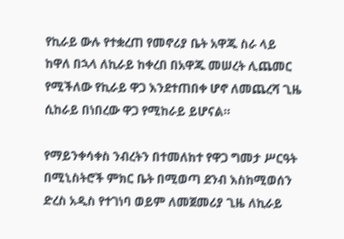የኪራይ ውሉ የተቋረጠ የመኖሪያ ቤት አዋጁ ስራ ላይ ከዋለ በኋላ ለኪራይ ከቀረበ በአዋጁ መሠረት ሊጨመር የሚችለው የኪራይ ዋጋ እንደተጠበቀ ሆኖ ለመጨረሻ ጊዜ ሲከራይ በነበረው ዋጋ የሚከራይ ይሆናል።

የማይንቀሳቀስ ንብረትን በተመለከተ የዋጋ ግመታ ሥርዓት በሚኒስትሮች ምክር ቤት በሚወጣ ደንብ እስከሚወሰን ድረስ አዲስ የተገነባ ወይም ለመጀመሪያ ጊዜ ለኪራይ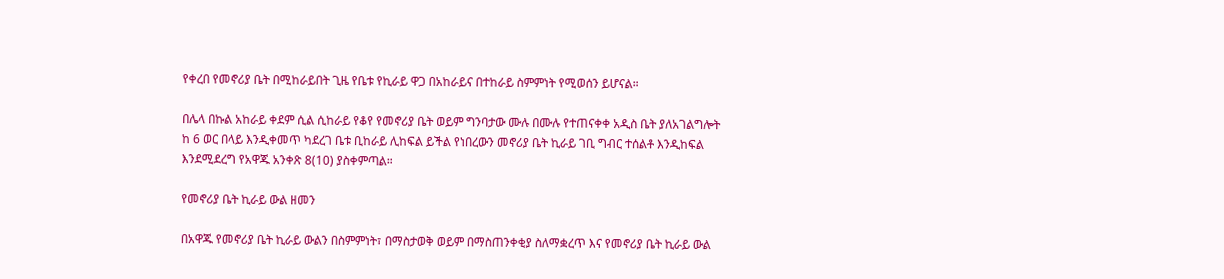የቀረበ የመኖሪያ ቤት በሚከራይበት ጊዜ የቤቱ የኪራይ ዋጋ በአከራይና በተከራይ ስምምነት የሚወሰን ይሆናል።

በሌላ በኩል አከራይ ቀደም ሲል ሲከራይ የቆየ የመኖሪያ ቤት ወይም ግንባታው ሙሉ በሙሉ የተጠናቀቀ አዲስ ቤት ያለአገልግሎት ከ 6 ወር በላይ እንዲቀመጥ ካደረገ ቤቱ ቢከራይ ሊከፍል ይችል የነበረውን መኖሪያ ቤት ኪራይ ገቢ ግብር ተሰልቶ እንዲከፍል እንደሚደረግ የአዋጁ አንቀጽ 8(10) ያስቀምጣል።

የመኖሪያ ቤት ኪራይ ውል ዘመን

በአዋጁ የመኖሪያ ቤት ኪራይ ውልን በስምምነት፣ በማስታወቅ ወይም በማስጠንቀቂያ ስለማቋረጥ እና የመኖሪያ ቤት ኪራይ ውል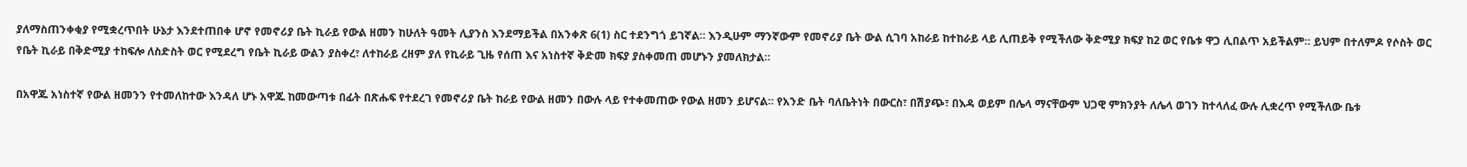ያለማስጠንቀቂያ የሚቋረጥበት ሁኔታ እንደተጠበቀ ሆኖ የመኖሪያ ቤት ኪራይ የውል ዘመን ከሁለት ዓመት ሊያንስ እንደማይችል በአንቀጽ 6(1) ስር ተደንግጎ ይገኛል። እንዲሁም ማንኛውም የመኖሪያ ቤት ውል ሲገባ አከራይ ከተከራይ ላይ ሊጠይቅ የሚችለው ቅድሚያ ክፍያ ከ2 ወር የቤቱ ዋጋ ሊበልጥ አይችልም። ይህም በተለምዶ የሶስት ወር የቤት ኪራይ በቅድሚያ ተከፍሎ ለስድስት ወር የሚደረግ የቤት ኪራይ ውልን ያስቀረ፣ ለተከራይ ረዘም ያለ የኪራይ ጊዜ የሰጠ እና አነስተኛ ቅድመ ክፍያ ያስቀመጠ መሆኑን ያመለክታል።

በአዋጁ አነስተኛ የውል ዘመንን የተመለከተው እንዳለ ሆኑ አዋጁ ከመውጣቱ በፊት በጽሑፍ የተደረገ የመኖሪያ ቤት ከራይ የውል ዘመን በውሉ ላይ የተቀመጠው የውል ዘመን ይሆናል። የአንድ ቤት ባለቤትነት በውርስ፣ በሽያጭ፣ በእዳ ወይም በሌላ ማናቸውም ህጋዊ ምክንያት ለሌላ ወገን ከተላለፈ ውሉ ሊቋረጥ የሚችለው ቤቱ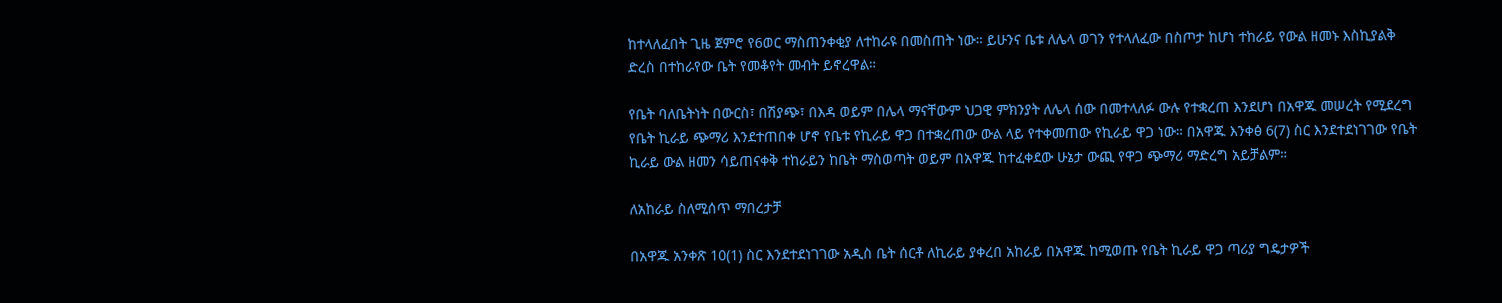ከተላለፈበት ጊዜ ጀምሮ የ6ወር ማስጠንቀቂያ ለተከራዩ በመስጠት ነው። ይሁንና ቤቱ ለሌላ ወገን የተላለፈው በስጦታ ከሆነ ተከራይ የውል ዘመኑ እስኪያልቅ ድረስ በተከራየው ቤት የመቆየት መብት ይኖረዋል።

የቤት ባለቤትነት በውርስ፣ በሽያጭ፣ በእዳ ወይም በሌላ ማናቸውም ህጋዊ ምክንያት ለሌላ ሰው በመተላለፉ ውሉ የተቋረጠ እንደሆነ በአዋጁ መሠረት የሚደረግ የቤት ኪራይ ጭማሪ እንደተጠበቀ ሆኖ የቤቱ የኪራይ ዋጋ በተቋረጠው ውል ላይ የተቀመጠው የኪራይ ዋጋ ነው። በአዋጁ እንቀፅ 6(7) ስር እንደተደነገገው የቤት ኪራይ ውል ዘመን ሳይጠናቀቅ ተከራይን ከቤት ማስወጣት ወይም በአዋጁ ከተፈቀደው ሁኔታ ውጪ የዋጋ ጭማሪ ማድረግ አይቻልም።

ለአከራይ ስለሚሰጥ ማበረታቻ

በአዋጁ አንቀጽ 10(1) ስር እንደተደነገገው አዲስ ቤት ሰርቶ ለኪራይ ያቀረበ አከራይ በአዋጁ ከሚወጡ የቤት ኪራይ ዋጋ ጣሪያ ግዴታዎች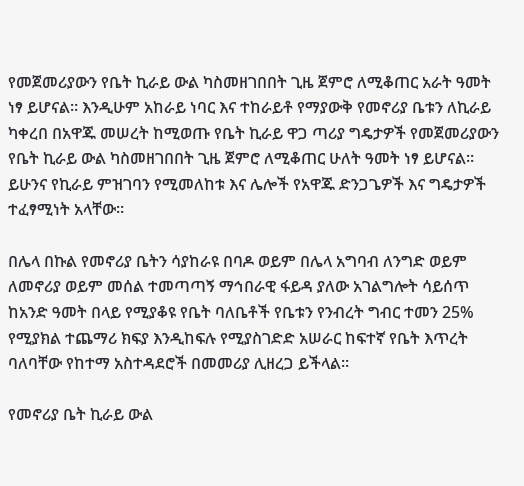የመጀመሪያውን የቤት ኪራይ ውል ካስመዘገበበት ጊዜ ጀምሮ ለሚቆጠር አራት ዓመት ነፃ ይሆናል። እንዲሁም አከራይ ነባር እና ተከራይቶ የማያውቅ የመኖሪያ ቤቱን ለኪራይ ካቀረበ በአዋጁ መሠረት ከሚወጡ የቤት ኪራይ ዋጋ ጣሪያ ግዴታዎች የመጀመሪያውን የቤት ኪራይ ውል ካስመዘገበበት ጊዜ ጀምሮ ለሚቆጠር ሁለት ዓመት ነፃ ይሆናል። ይሁንና የኪራይ ምዝገባን የሚመለከቱ እና ሌሎች የአዋጁ ድንጋጌዎች እና ግዴታዎች ተፈፃሚነት አላቸው።

በሌላ በኩል የመኖሪያ ቤትን ሳያከራዩ በባዶ ወይም በሌላ አግባብ ለንግድ ወይም ለመኖሪያ ወይም መሰል ተመጣጣኝ ማኅበራዊ ፋይዳ ያለው አገልግሎት ሳይሰጥ ከአንድ ዓመት በላይ የሚያቆዩ የቤት ባለቤቶች የቤቱን የንብረት ግብር ተመን 25% የሚያክል ተጨማሪ ክፍያ እንዲከፍሉ የሚያስገድድ አሠራር ከፍተኛ የቤት እጥረት ባለባቸው የከተማ አስተዳደሮች በመመሪያ ሊዘረጋ ይችላል።

የመኖሪያ ቤት ኪራይ ውል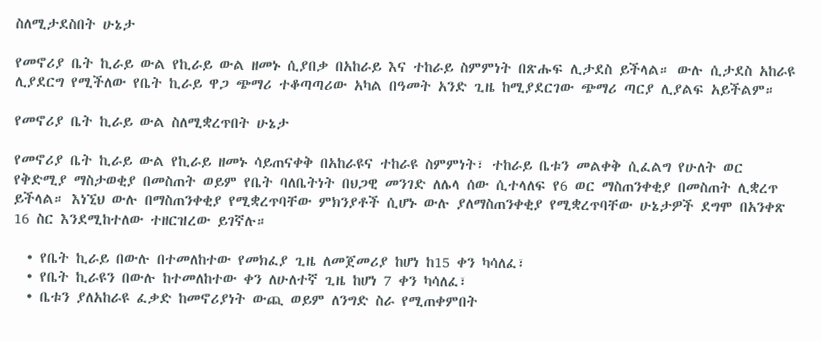ስለሚታደስበት ሁኔታ

የመኖሪያ ቤት ኪራይ ውል የኪራይ ውል ዘመኑ ሲያበቃ በአከራይ እና ተከራይ ስምምነት በጽሑፍ ሊታደስ ይችላል። ውሉ ሲታደስ አከራዩ ሊያደርግ የሚችለው የቤት ኪራይ ዋጋ ጭማሪ ተቆጣጣሪው አካል በዓመት አንድ ጊዜ ከሚያደርገው ጭማሪ ጣርያ ሊያልፍ አይችልም።

የመኖሪያ ቤት ኪራይ ውል ስለሚቋረጥበት ሁኔታ

የመኖሪያ ቤት ኪራይ ውል የኪራይ ዘመኑ ሳይጠናቀቅ በአከራዩና ተከራዩ ስምምነት፣ ተከራይ ቤቱን መልቀቅ ሲፈልግ የሁለት ወር የቅድሚያ ማስታወቂያ በመስጠት ወይም የቤት ባለቤትነት በህጋዊ መንገድ ለሌላ ሰው ሲተላለፍ የ6 ወር ማስጠንቀቂያ በመስጠት ሊቋረጥ ይችላል። እነኚህ ውሉ በማስጠንቀቂያ የሚቋረጥባቸው ምክንያቶች ሲሆኑ ውሉ ያለማስጠንቀቂያ የሚቋረጥባቸው ሁኔታዎች ደግሞ በአንቀጽ 16 ስር እንደሚከተለው ተዘርዝረው ይገኛሉ።

  • የቤት ኪራይ በውሉ በተመለከተው የመክፈያ ጊዜ ለመጀመሪያ ከሆነ ከ15 ቀን ካሳለፈ፣
  • የቤት ኪራዩን በውሉ ከተመለከተው ቀን ለሁለተኛ ጊዜ ከሆነ 7 ቀን ካሳለፈ፣
  • ቤቱን ያለአከራዩ ፈቃድ ከመኖሪያነት ውጪ ወይም ለንግድ ስራ የሚጠቀምበት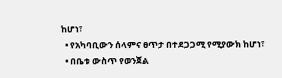ከሆነ፣
  • የአካባቢውን ሰላምና ፀጥታ በተደጋጋሚ የሚያውክ ከሆነ፣
  • በቤቱ ውስጥ የወንጀል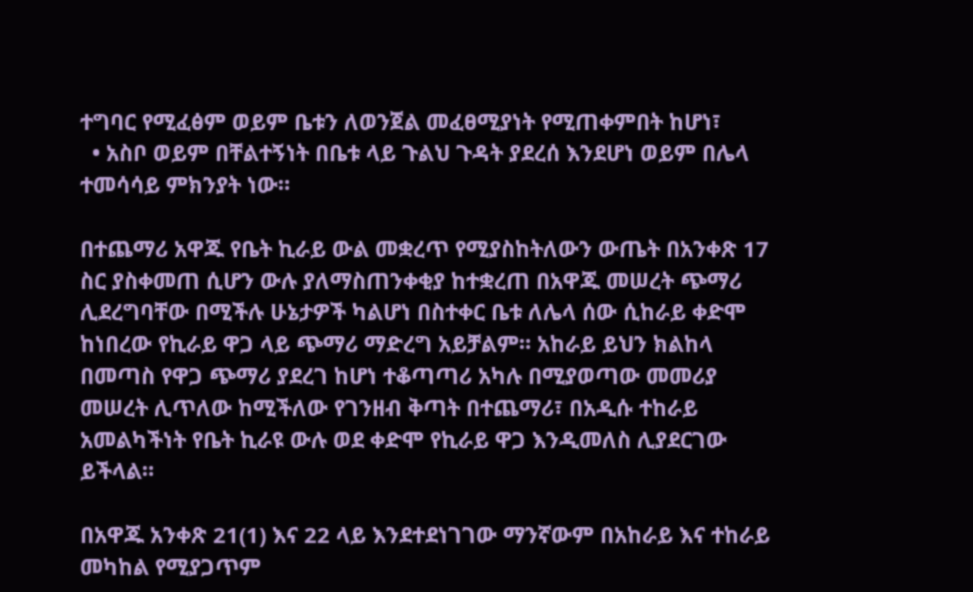ተግባር የሚፈፅም ወይም ቤቱን ለወንጀል መፈፀሚያነት የሚጠቀምበት ከሆነ፣
  • አስቦ ወይም በቸልተኝነት በቤቱ ላይ ጉልህ ጉዳት ያደረሰ እንደሆነ ወይም በሌላ ተመሳሳይ ምክንያት ነው።

በተጨማሪ አዋጁ የቤት ኪራይ ውል መቋረጥ የሚያስከትለውን ውጤት በአንቀጽ 17 ስር ያስቀመጠ ሲሆን ውሉ ያለማስጠንቀቂያ ከተቋረጠ በአዋጁ መሠረት ጭማሪ ሊደረግባቸው በሚችሉ ሁኔታዎች ካልሆነ በስተቀር ቤቱ ለሌላ ሰው ሲከራይ ቀድሞ ከነበረው የኪራይ ዋጋ ላይ ጭማሪ ማድረግ አይቻልም። አከራይ ይህን ክልከላ በመጣስ የዋጋ ጭማሪ ያደረገ ከሆነ ተቆጣጣሪ አካሉ በሚያወጣው መመሪያ መሠረት ሊጥለው ከሚችለው የገንዘብ ቅጣት በተጨማሪ፣ በአዲሱ ተከራይ አመልካችነት የቤት ኪራዩ ውሉ ወደ ቀድሞ የኪራይ ዋጋ እንዲመለስ ሊያደርገው ይችላል።

በአዋጁ አንቀጽ 21(1) እና 22 ላይ እንደተደነገገው ማንኛውም በአከራይ እና ተከራይ መካከል የሚያጋጥም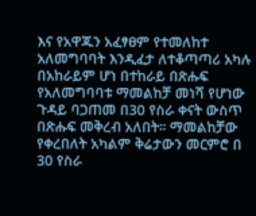እና የአዋጁን አፈፃፀም የተመለከተ አለመግባባት እንዲፈታ ለተቆጣጣሪ አካሉ በአከራይም ሆነ በተከራይ በጽሑፍ የአለመግባባቱ ማመልከቻ መነሻ የሆነው ጉዳይ ባጋጠመ በ30 የስራ ቀናት ውስጥ በጽሑፍ መቅረብ አለበት። ማመልከቻው የቀረበለት አካልም ቅሬታውን መርምሮ በ 30 የስራ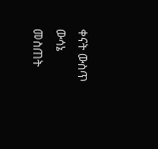ቀናት ውስጥ ውሳኔ መስጠት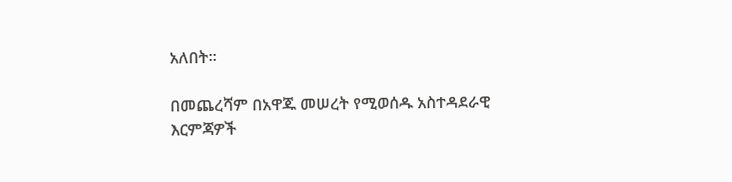አለበት።

በመጨረሻም በአዋጁ መሠረት የሚወሰዱ አስተዳደራዊ እርምጃዎች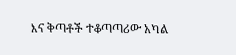እና ቅጣቶች ተቆጣጣሪው አካል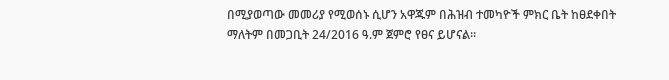በሚያወጣው መመሪያ የሚወሰኑ ሲሆን አዋጁም በሕዝብ ተመካዮች ምክር ቤት ከፀደቀበት ማለትም በመጋቢት 24/2016 ዓ.ም ጀምሮ የፀና ይሆናል።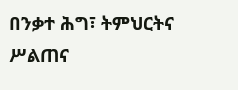በንቃተ ሕግ፣ ትምህርትና ሥልጠና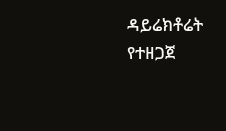ዳይሬክቶሬት የተዘጋጀ